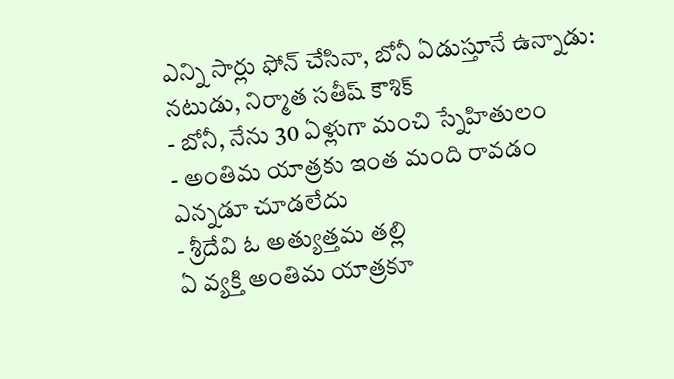ఎన్ని సార్లు ఫోన్ చేసినా, బోనీ ఏడుస్తూనే ఉన్నాడు: నటుడు, నిర్మాత సతీష్ కౌశిక్
- బోనీ, నేను 30 ఏళ్లుగా మంచి స్నేహితులం
- అంతిమ యాత్రకు ఇంత మంది రావడం ఎన్నడూ చూడలేదు
- శ్రీదేవి ఓ అత్యుత్తమ తల్లి
ఏ వ్యక్తి అంతిమ యాత్రకూ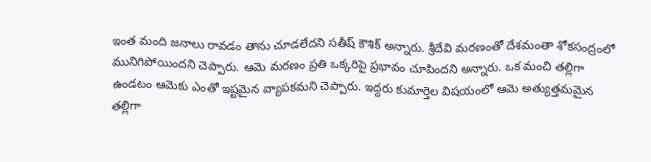ఇంత మంది జనాలు రావడం తాను చూడలేదని సతీష్ కౌశిక్ అన్నారు. శ్రీదేవి మరణంతో దేశమంతా శోకసంద్రంలో మునిగిపోయిందని చెప్పారు. ఆమె మరణం ప్రతి ఒక్కరిపై ప్రభావం చూపిందని అన్నారు. ఒక మంచి తల్లిగా ఉండటం ఆమెకు ఎంతో ఇష్టమైన వ్యాపకమని చెప్పారు. ఇద్దరు కుమార్తెల విషయంలో ఆమె అత్యుత్తమమైన తల్లిగా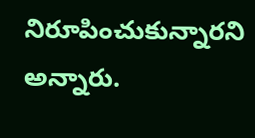నిరూపించుకున్నారని అన్నారు.